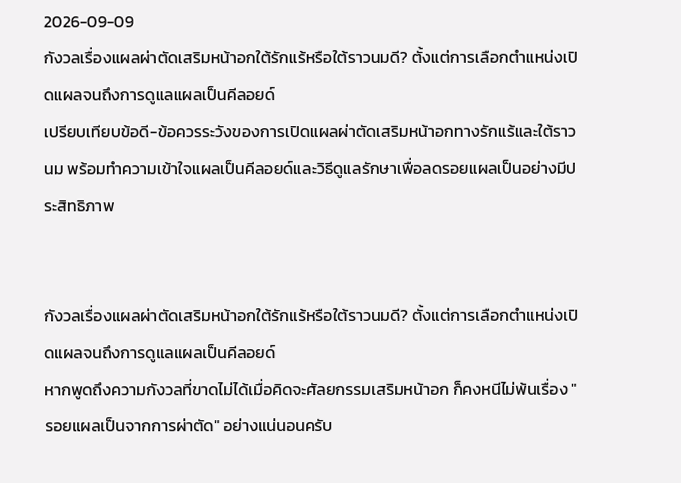2026-09-09
กังวลเรื่องแผลผ่าตัดเสริมหน้าอกใต้รักแร้หรือใต้ราวนมดี? ตั้งแต่การเลือกตำแหน่งเปิดแผลจนถึงการดูแลแผลเป็นคีลอยด์
เปรียบเทียบข้อดี-ข้อควรระวังของการเปิดแผลผ่าตัดเสริมหน้าอกทางรักแร้และใต้ราวนม พร้อมทำความเข้าใจแผลเป็นคีลอยด์และวิธีดูแลรักษาเพื่อลดรอยแผลเป็นอย่างมีประสิทธิภาพ


กังวลเรื่องแผลผ่าตัดเสริมหน้าอกใต้รักแร้หรือใต้ราวนมดี? ตั้งแต่การเลือกตำแหน่งเปิดแผลจนถึงการดูแลแผลเป็นคีลอยด์
หากพูดถึงความกังวลที่ขาดไม่ได้เมื่อคิดจะศัลยกรรมเสริมหน้าอก ก็คงหนีไม่พ้นเรื่อง "รอยแผลเป็นจากการผ่าตัด" อย่างแน่นอนครับ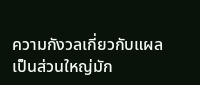ความกังวลเกี่ยวกับแผลเป็นส่วนใหญ่มัก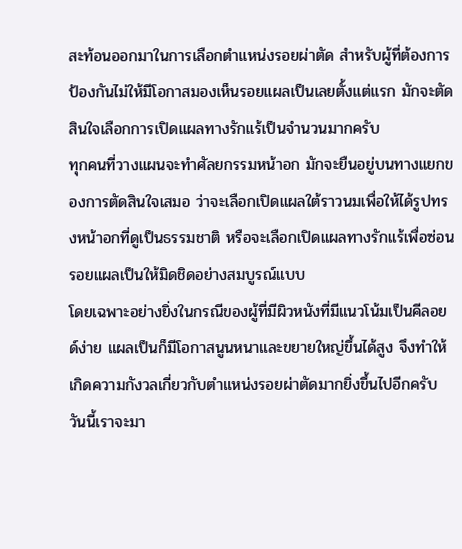สะท้อนออกมาในการเลือกตำแหน่งรอยผ่าตัด สำหรับผู้ที่ต้องการป้องกันไม่ให้มีโอกาสมองเห็นรอยแผลเป็นเลยตั้งแต่แรก มักจะตัดสินใจเลือกการเปิดแผลทางรักแร้เป็นจำนวนมากครับ
ทุกคนที่วางแผนจะทำศัลยกรรมหน้าอก มักจะยืนอยู่บนทางแยกของการตัดสินใจเสมอ ว่าจะเลือกเปิดแผลใต้ราวนมเพื่อให้ได้รูปทรงหน้าอกที่ดูเป็นธรรมชาติ หรือจะเลือกเปิดแผลทางรักแร้เพื่อซ่อนรอยแผลเป็นให้มิดชิดอย่างสมบูรณ์แบบ
โดยเฉพาะอย่างยิ่งในกรณีของผู้ที่มีผิวหนังที่มีแนวโน้มเป็นคีลอยด์ง่าย แผลเป็นก็มีโอกาสนูนหนาและขยายใหญ่ขึ้นได้สูง จึงทำให้เกิดความกังวลเกี่ยวกับตำแหน่งรอยผ่าตัดมากยิ่งขึ้นไปอีกครับ
วันนี้เราจะมา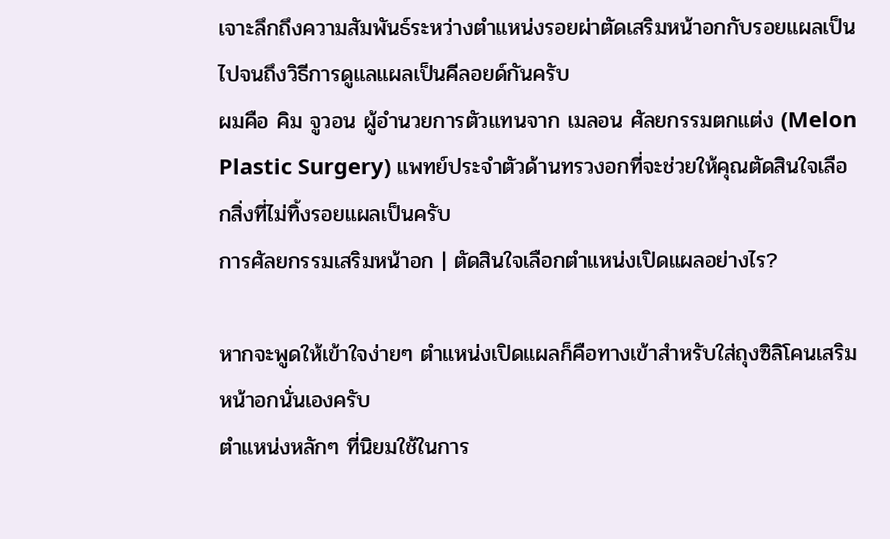เจาะลึกถึงความสัมพันธ์ระหว่างตำแหน่งรอยผ่าตัดเสริมหน้าอกกับรอยแผลเป็น ไปจนถึงวิธีการดูแลแผลเป็นคีลอยด์กันครับ
ผมคือ คิม จูวอน ผู้อำนวยการตัวแทนจาก เมลอน ศัลยกรรมตกแต่ง (Melon Plastic Surgery) แพทย์ประจำตัวด้านทรวงอกที่จะช่วยให้คุณตัดสินใจเลือกสิ่งที่ไม่ทิ้งรอยแผลเป็นครับ
การศัลยกรรมเสริมหน้าอก | ตัดสินใจเลือกตำแหน่งเปิดแผลอย่างไร?

หากจะพูดให้เข้าใจง่ายๆ ตำแหน่งเปิดแผลก็คือทางเข้าสำหรับใส่ถุงซิลิโคนเสริมหน้าอกนั่นเองครับ
ตำแหน่งหลักๆ ที่นิยมใช้ในการ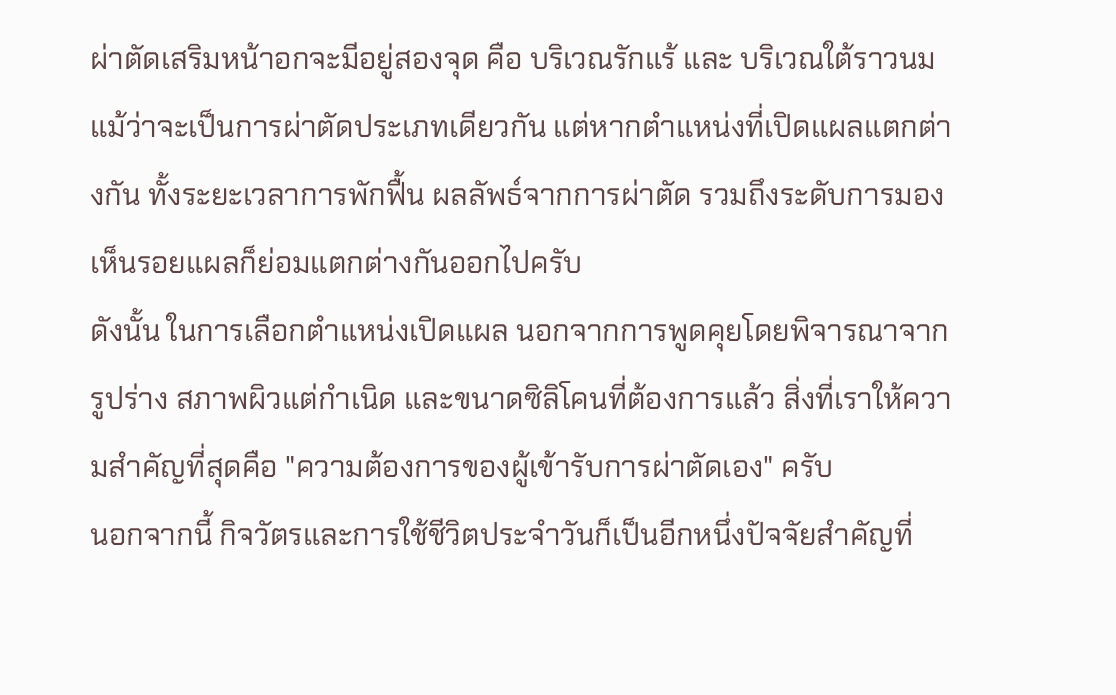ผ่าตัดเสริมหน้าอกจะมีอยู่สองจุด คือ บริเวณรักแร้ และ บริเวณใต้ราวนม
แม้ว่าจะเป็นการผ่าตัดประเภทเดียวกัน แต่หากตำแหน่งที่เปิดแผลแตกต่างกัน ทั้งระยะเวลาการพักฟื้น ผลลัพธ์จากการผ่าตัด รวมถึงระดับการมองเห็นรอยแผลก็ย่อมแตกต่างกันออกไปครับ
ดังนั้น ในการเลือกตำแหน่งเปิดแผล นอกจากการพูดคุยโดยพิจารณาจากรูปร่าง สภาพผิวแต่กำเนิด และขนาดซิลิโคนที่ต้องการแล้ว สิ่งที่เราให้ความสำคัญที่สุดคือ "ความต้องการของผู้เข้ารับการผ่าตัดเอง" ครับ
นอกจากนี้ กิจวัตรและการใช้ชีวิตประจำวันก็เป็นอีกหนึ่งปัจจัยสำคัญที่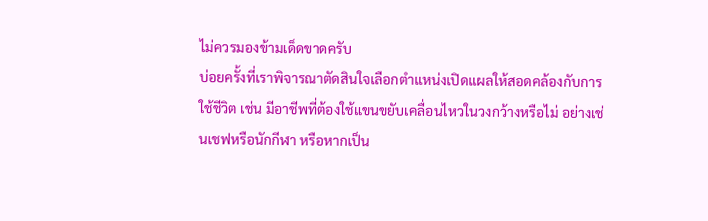ไม่ควรมองข้ามเด็ดขาดครับ
บ่อยครั้งที่เราพิจารณาตัดสินใจเลือกตำแหน่งเปิดแผลให้สอดคล้องกับการใช้ชีวิต เช่น มีอาชีพที่ต้องใช้แขนขยับเคลื่อนไหวในวงกว้างหรือไม่ อย่างเช่นเชฟหรือนักกีฬา หรือหากเป็น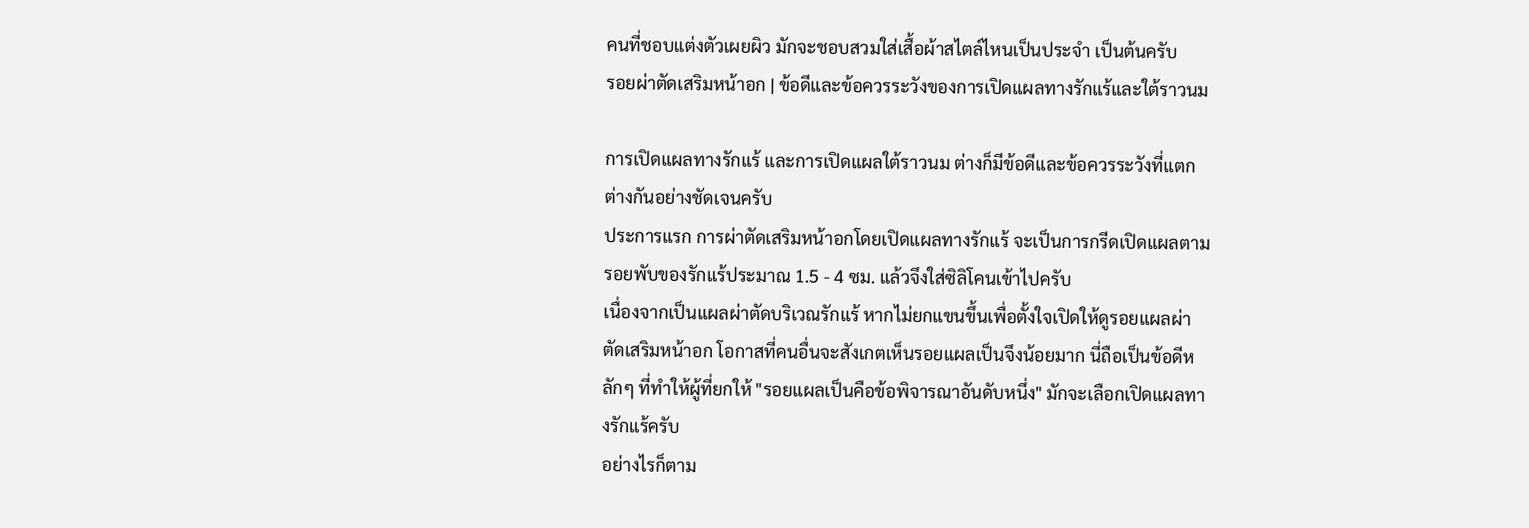คนที่ชอบแต่งตัวเผยผิว มักจะชอบสวมใส่เสื้อผ้าสไตล์ไหนเป็นประจำ เป็นต้นครับ
รอยผ่าตัดเสริมหน้าอก | ข้อดีและข้อควรระวังของการเปิดแผลทางรักแร้และใต้ราวนม

การเปิดแผลทางรักแร้ และการเปิดแผลใต้ราวนม ต่างก็มีข้อดีและข้อควรระวังที่แตกต่างกันอย่างชัดเจนครับ
ประการแรก การผ่าตัดเสริมหน้าอกโดยเปิดแผลทางรักแร้ จะเป็นการกรีดเปิดแผลตามรอยพับของรักแร้ประมาณ 1.5 - 4 ซม. แล้วจึงใส่ซิลิโคนเข้าไปครับ
เนื่องจากเป็นแผลผ่าตัดบริเวณรักแร้ หากไม่ยกแขนขึ้นเพื่อตั้งใจเปิดให้ดูรอยแผลผ่าตัดเสริมหน้าอก โอกาสที่คนอื่นจะสังเกตเห็นรอยแผลเป็นจึงน้อยมาก นี่ถือเป็นข้อดีหลักๆ ที่ทำให้ผู้ที่ยกให้ "รอยแผลเป็นคือข้อพิจารณาอันดับหนึ่ง" มักจะเลือกเปิดแผลทางรักแร้ครับ
อย่างไรก็ตาม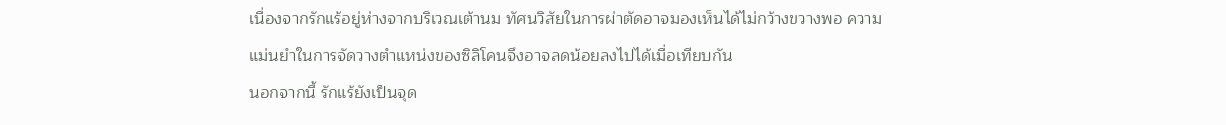เนื่องจากรักแร้อยู่ห่างจากบริเวณเต้านม ทัศนวิสัยในการผ่าตัดอาจมองเห็นได้ไม่กว้างขวางพอ ความแม่นยำในการจัดวางตำแหน่งของซิลิโคนจึงอาจลดน้อยลงไปได้เมื่อเทียบกัน
นอกจากนี้ รักแร้ยังเป็นจุด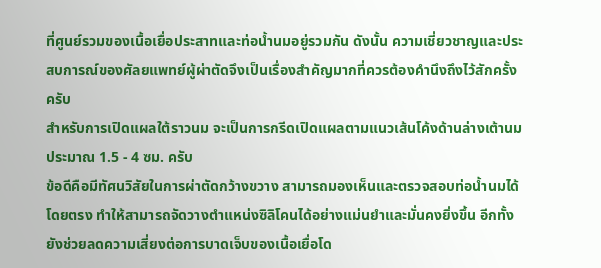ที่ศูนย์รวมของเนื้อเยื่อประสาทและท่อน้ำนมอยู่รวมกัน ดังนั้น ความเชี่ยวชาญและประสบการณ์ของศัลยแพทย์ผู้ผ่าตัดจึงเป็นเรื่องสำคัญมากที่ควรต้องคำนึงถึงไว้สักครั้งครับ
สำหรับการเปิดแผลใต้ราวนม จะเป็นการกรีดเปิดแผลตามแนวเส้นโค้งด้านล่างเต้านมประมาณ 1.5 - 4 ซม. ครับ
ข้อดีคือมีทัศนวิสัยในการผ่าตัดกว้างขวาง สามารถมองเห็นและตรวจสอบท่อน้ำนมได้โดยตรง ทำให้สามารถจัดวางตำแหน่งซิลิโคนได้อย่างแม่นยำและมั่นคงยิ่งขึ้น อีกทั้งยังช่วยลดความเสี่ยงต่อการบาดเจ็บของเนื้อเยื่อโด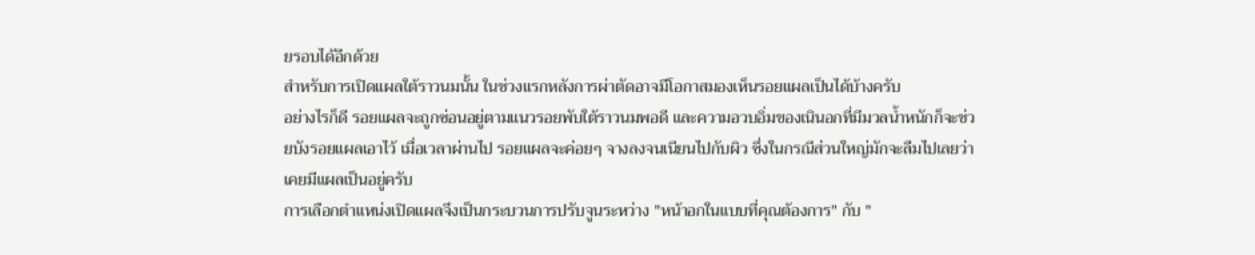ยรอบได้อีกด้วย
สำหรับการเปิดแผลใต้ราวนมนั้น ในช่วงแรกหลังการผ่าตัดอาจมีโอกาสมองเห็นรอยแผลเป็นได้บ้างครับ
อย่างไรก็ดี รอยแผลจะถูกซ่อนอยู่ตามแนวรอยพับใต้ราวนมพอดี และความอวบอิ่มของเนินอกที่มีมวลน้ำหนักก็จะช่วยบังรอยแผลเอาไว้ เมื่อเวลาผ่านไป รอยแผลจะค่อยๆ จางลงจนเนียนไปกับผิว ซึ่งในกรณีส่วนใหญ่มักจะลืมไปเลยว่าเคยมีแผลเป็นอยู่ครับ
การเลือกตำแหน่งเปิดแผลจึงเป็นกระบวนการปรับจูนระหว่าง "หน้าอกในแบบที่คุณต้องการ" กับ "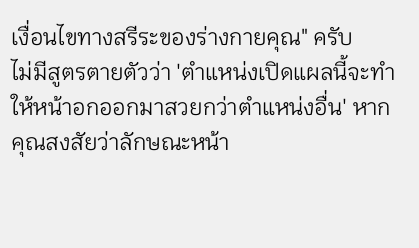เงื่อนไขทางสรีระของร่างกายคุณ" ครับ
ไม่มีสูตรตายตัวว่า 'ตำแหน่งเปิดแผลนี้จะทำให้หน้าอกออกมาสวยกว่าตำแหน่งอื่น' หากคุณสงสัยว่าลักษณะหน้า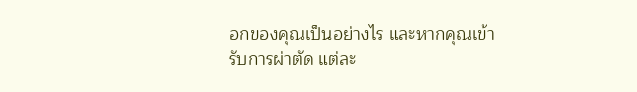อกของคุณเป็นอย่างไร และหากคุณเข้ารับการผ่าตัด แต่ละ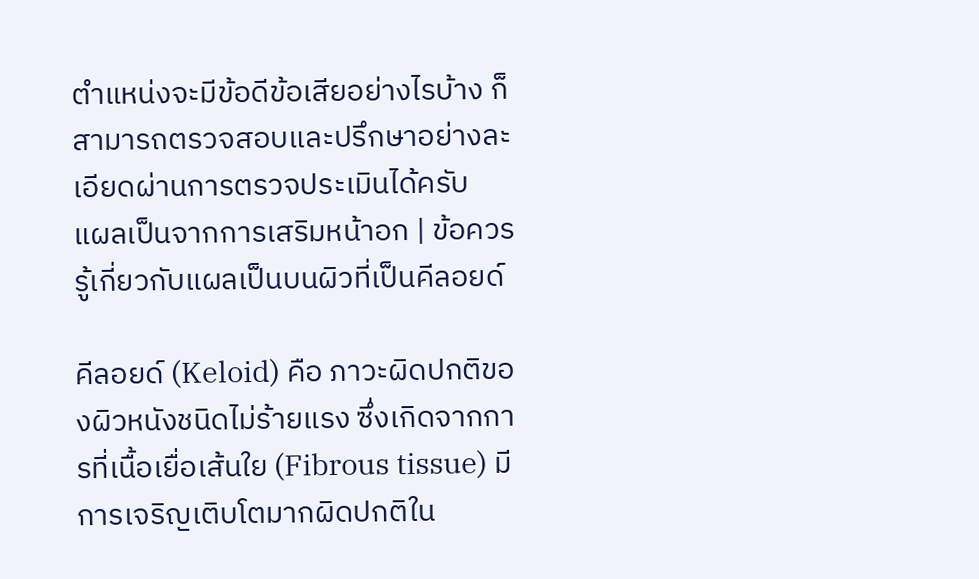ตำแหน่งจะมีข้อดีข้อเสียอย่างไรบ้าง ก็สามารถตรวจสอบและปรึกษาอย่างละเอียดผ่านการตรวจประเมินได้ครับ
แผลเป็นจากการเสริมหน้าอก | ข้อควรรู้เกี่ยวกับแผลเป็นบนผิวที่เป็นคีลอยด์

คีลอยด์ (Keloid) คือ ภาวะผิดปกติของผิวหนังชนิดไม่ร้ายแรง ซึ่งเกิดจากการที่เนื้อเยื่อเส้นใย (Fibrous tissue) มีการเจริญเติบโตมากผิดปกติใน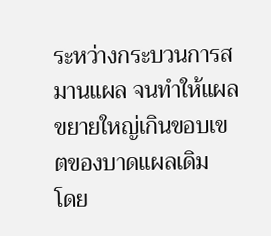ระหว่างกระบวนการสมานแผล จนทำให้แผลขยายใหญ่เกินขอบเขตของบาดแผลเดิม
โดย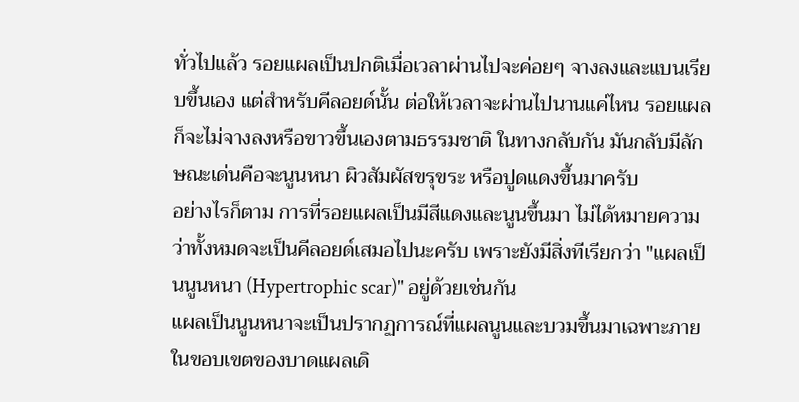ทั่วไปแล้ว รอยแผลเป็นปกติเมื่อเวลาผ่านไปจะค่อยๆ จางลงและแบนเรียบขึ้นเอง แต่สำหรับคีลอยด์นั้น ต่อให้เวลาจะผ่านไปนานแค่ไหน รอยแผลก็จะไม่จางลงหรือขาวขึ้นเองตามธรรมชาติ ในทางกลับกัน มันกลับมีลักษณะเด่นคือจะนูนหนา ผิวสัมผัสขรุขระ หรือปูดแดงขึ้นมาครับ
อย่างไรก็ตาม การที่รอยแผลเป็นมีสีแดงและนูนขึ้นมา ไม่ได้หมายความว่าทั้งหมดจะเป็นคีลอยด์เสมอไปนะครับ เพราะยังมีสิ่งทีเรียกว่า "แผลเป็นนูนหนา (Hypertrophic scar)" อยู่ด้วยเช่นกัน
แผลเป็นนูนหนาจะเป็นปรากฏการณ์ที่แผลนูนและบวมขึ้นมาเฉพาะภายในขอบเขตของบาดแผลเดิ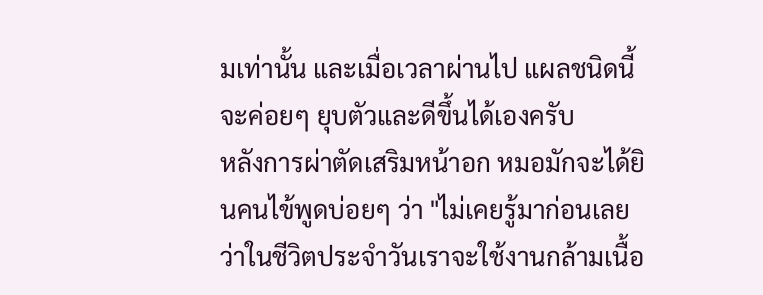มเท่านั้น และเมื่อเวลาผ่านไป แผลชนิดนี้จะค่อยๆ ยุบตัวและดีขึ้นได้เองครับ
หลังการผ่าตัดเสริมหน้าอก หมอมักจะได้ยินคนไข้พูดบ่อยๆ ว่า "ไม่เคยรู้มาก่อนเลยว่าในชีวิตประจำวันเราจะใช้งานกล้ามเนื้อ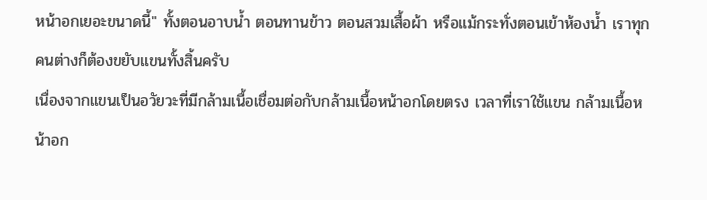หน้าอกเยอะขนาดนี้" ทั้งตอนอาบน้ำ ตอนทานข้าว ตอนสวมเสื้อผ้า หรือแม้กระทั่งตอนเข้าห้องน้ำ เราทุกคนต่างก็ต้องขยับแขนทั้งสิ้นครับ
เนื่องจากแขนเป็นอวัยวะที่มีกล้ามเนื้อเชื่อมต่อกับกล้ามเนื้อหน้าอกโดยตรง เวลาที่เราใช้แขน กล้ามเนื้อหน้าอก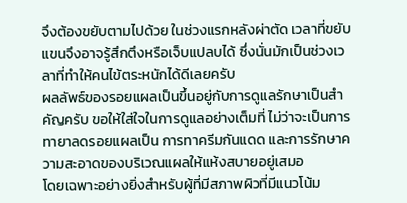จึงต้องขยับตามไปด้วย ในช่วงแรกหลังผ่าตัด เวลาที่ขยับแขนจึงอาจรู้สึกตึงหรือเจ็บแปลบได้ ซึ่งนั่นมักเป็นช่วงเวลาที่ทำให้คนไข้ตระหนักได้ดีเลยครับ
ผลลัพธ์ของรอยแผลเป็นขึ้นอยู่กับการดูแลรักษาเป็นสำคัญครับ ขอให้ใส่ใจในการดูแลอย่างเต็มที่ ไม่ว่าจะเป็นการทายาลดรอยแผลเป็น การทาครีมกันแดด และการรักษาความสะอาดของบริเวณแผลให้แห้งสบายอยู่เสมอ
โดยเฉพาะอย่างยิ่งสำหรับผู้ที่มีสภาพผิวที่มีแนวโน้ม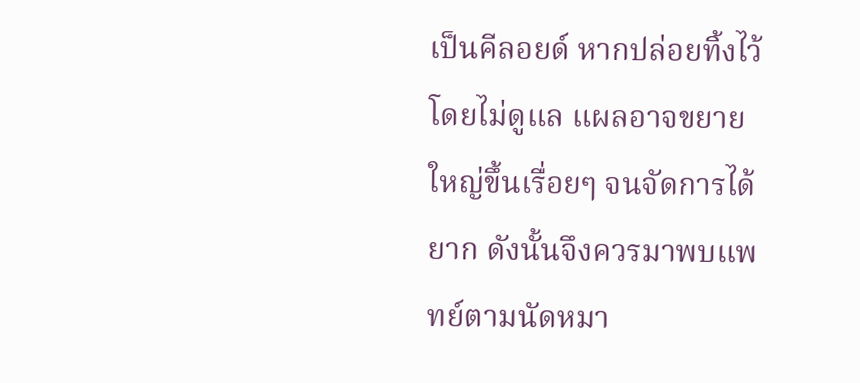เป็นคีลอยด์ หากปล่อยทิ้งไว้โดยไม่ดูแล แผลอาจขยายใหญ่ขึ้นเรื่อยๆ จนจัดการได้ยาก ดังนั้นจึงควรมาพบแพทย์ตามนัดหมา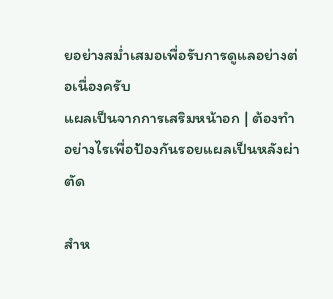ยอย่างสม่ำเสมอเพื่อรับการดูแลอย่างต่อเนื่องครับ
แผลเป็นจากการเสริมหน้าอก | ต้องทำอย่างไรเพื่อป้องกันรอยแผลเป็นหลังผ่าตัด

สำห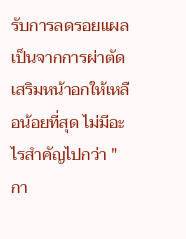รับการลดรอยแผลเป็นจากการผ่าตัดเสริมหน้าอกให้เหลือน้อยที่สุด ไม่มีอะไรสำคัญไปกว่า "กา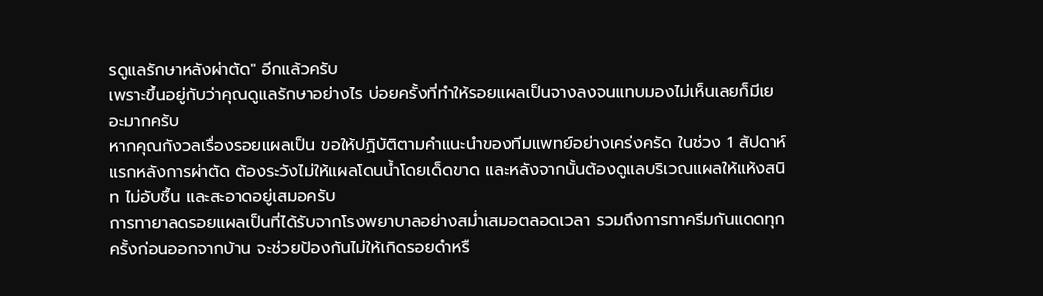รดูแลรักษาหลังผ่าตัด" อีกแล้วครับ
เพราะขึ้นอยู่กับว่าคุณดูแลรักษาอย่างไร บ่อยครั้งที่ทำให้รอยแผลเป็นจางลงจนแทบมองไม่เห็นเลยก็มีเยอะมากครับ
หากคุณกังวลเรื่องรอยแผลเป็น ขอให้ปฏิบัติตามคำแนะนำของทีมแพทย์อย่างเคร่งครัด ในช่วง 1 สัปดาห์แรกหลังการผ่าตัด ต้องระวังไม่ให้แผลโดนน้ำโดยเด็ดขาด และหลังจากนั้นต้องดูแลบริเวณแผลให้แห้งสนิท ไม่อับชื้น และสะอาดอยู่เสมอครับ
การทายาลดรอยแผลเป็นที่ได้รับจากโรงพยาบาลอย่างสม่ำเสมอตลอดเวลา รวมถึงการทาครีมกันแดดทุกครั้งก่อนออกจากบ้าน จะช่วยป้องกันไม่ให้เกิดรอยดำหรื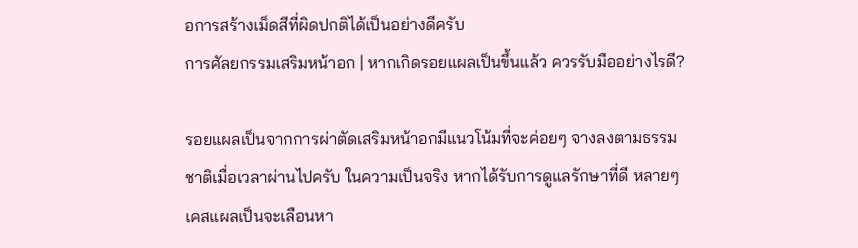อการสร้างเม็ดสีที่ผิดปกติได้เป็นอย่างดีครับ
การศัลยกรรมเสริมหน้าอก | หากเกิดรอยแผลเป็นขึ้นแล้ว ควรรับมืออย่างไรดี?

รอยแผลเป็นจากการผ่าตัดเสริมหน้าอกมีแนวโน้มที่จะค่อยๆ จางลงตามธรรมชาติเมื่อเวลาผ่านไปครับ ในความเป็นจริง หากได้รับการดูแลรักษาที่ดี หลายๆ เคสแผลเป็นจะเลือนหา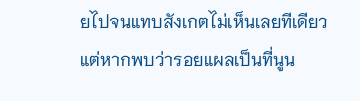ยไปจนแทบสังเกตไม่เห็นเลยทีเดียว
แต่หากพบว่ารอยแผลเป็นที่นูน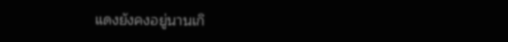แดงยังคงอยู่นานเกิ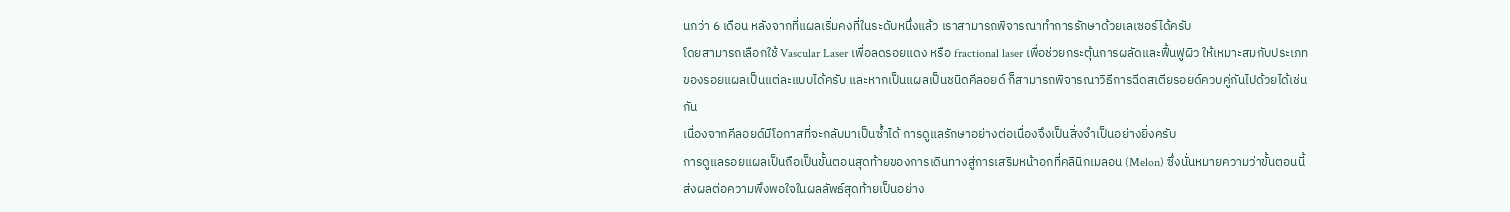นกว่า 6 เดือน หลังจากที่แผลเริ่มคงที่ในระดับหนึ่งแล้ว เราสามารถพิจารณาทำการรักษาด้วยเลเซอร์ได้ครับ
โดยสามารถเลือกใช้ Vascular Laser เพื่อลดรอยแดง หรือ fractional laser เพื่อช่วยกระตุ้นการผลัดและฟื้นฟูผิว ให้เหมาะสมกับประเภทของรอยแผลเป็นแต่ละแบบได้ครับ และหากเป็นแผลเป็นชนิดคีลอยด์ ก็สามารถพิจารณาวิธีการฉีดสเตียรอยด์ควบคู่กันไปด้วยได้เช่นกัน
เนื่องจากคีลอยด์มีโอกาสที่จะกลับมาเป็นซ้ำได้ การดูแลรักษาอย่างต่อเนื่องจึงเป็นสิ่งจำเป็นอย่างยิ่งครับ
การดูแลรอยแผลเป็นถือเป็นขั้นตอนสุดท้ายของการเดินทางสู่การเสริมหน้าอกที่คลินิกเมลอน (Melon) ซึ่งนั่นหมายความว่าขั้นตอนนี้ส่งผลต่อความพึงพอใจในผลลัพธ์สุดท้ายเป็นอย่าง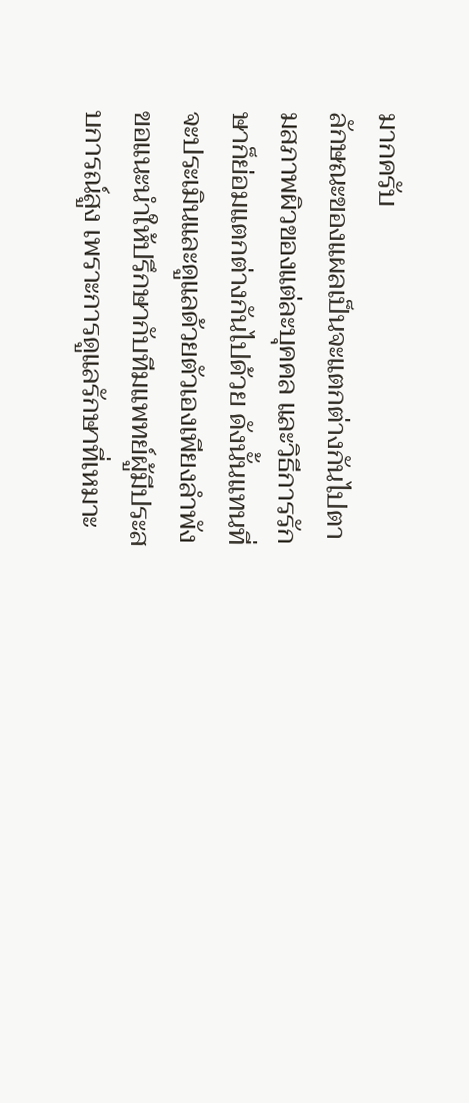มากครับ
ลักษณะของแผลเป็นจะแตกต่างกันไปตามสภาพผิวของแต่ละบุคคล และวิธีการรักษาก็ย่อมแตกต่างกันไปด้วย ดังนั้นแทนที่จะประเมินและดูแลด้วยตัวเองเพียงลำพัง ขอแนะนำให้ปรึกษากับทีมแพทย์ผู้มีประสบการณ์สูง เพราะการดูแลรักษาที่เหมาะ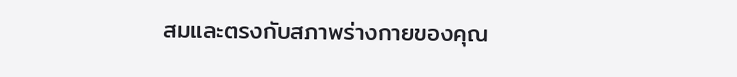สมและตรงกับสภาพร่างกายของคุณ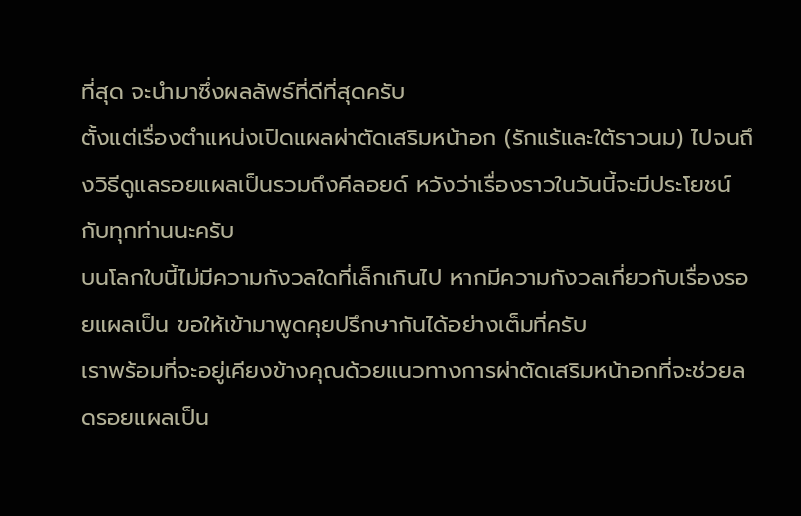ที่สุด จะนำมาซึ่งผลลัพธ์ที่ดีที่สุดครับ
ตั้งแต่เรื่องตำแหน่งเปิดแผลผ่าตัดเสริมหน้าอก (รักแร้และใต้ราวนม) ไปจนถึงวิธีดูแลรอยแผลเป็นรวมถึงคีลอยด์ หวังว่าเรื่องราวในวันนี้จะมีประโยชน์กับทุกท่านนะครับ
บนโลกใบนี้ไม่มีความกังวลใดที่เล็กเกินไป หากมีความกังวลเกี่ยวกับเรื่องรอยแผลเป็น ขอให้เข้ามาพูดคุยปรึกษากันได้อย่างเต็มที่ครับ
เราพร้อมที่จะอยู่เคียงข้างคุณด้วยแนวทางการผ่าตัดเสริมหน้าอกที่จะช่วยลดรอยแผลเป็น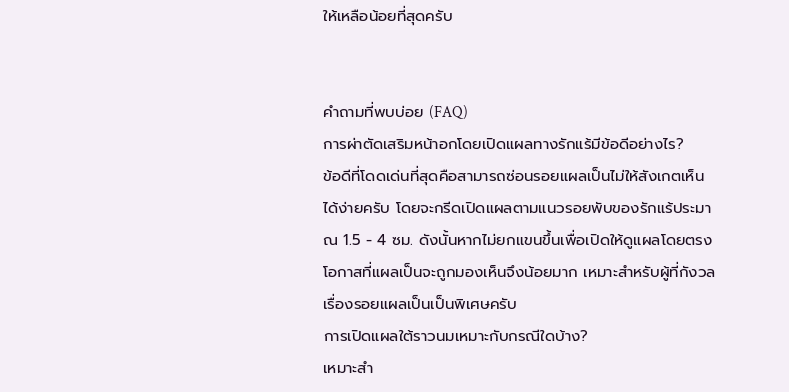ให้เหลือน้อยที่สุดครับ


คำถามที่พบบ่อย (FAQ)
การผ่าตัดเสริมหน้าอกโดยเปิดแผลทางรักแร้มีข้อดีอย่างไร?
ข้อดีที่โดดเด่นที่สุดคือสามารถซ่อนรอยแผลเป็นไม่ให้สังเกตเห็นได้ง่ายครับ โดยจะกรีดเปิดแผลตามแนวรอยพับของรักแร้ประมาณ 1.5 - 4 ซม. ดังนั้นหากไม่ยกแขนขึ้นเพื่อเปิดให้ดูแผลโดยตรง โอกาสที่แผลเป็นจะถูกมองเห็นจึงน้อยมาก เหมาะสำหรับผู้ที่กังวลเรื่องรอยแผลเป็นเป็นพิเศษครับ
การเปิดแผลใต้ราวนมเหมาะกับกรณีใดบ้าง?
เหมาะสำ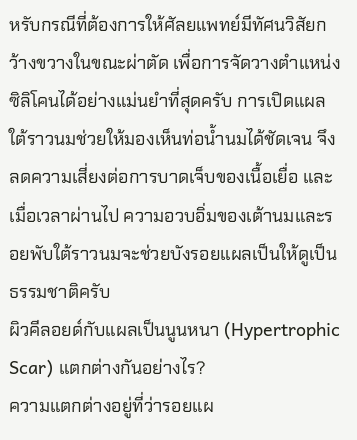หรับกรณีที่ต้องการให้ศัลยแพทย์มีทัศนวิสัยกว้างขวางในขณะผ่าตัด เพื่อการจัดวางตำแหน่งซิลิโคนได้อย่างแม่นยำที่สุดครับ การเปิดแผลใต้ราวนมช่วยให้มองเห็นท่อน้ำนมได้ชัดเจน จึงลดความเสี่ยงต่อการบาดเจ็บของเนื้อเยื่อ และเมื่อเวลาผ่านไป ความอวบอิ่มของเต้านมและรอยพับใต้ราวนมจะช่วยบังรอยแผลเป็นให้ดูเป็นธรรมชาติครับ
ผิวคีลอยด์กับแผลเป็นนูนหนา (Hypertrophic Scar) แตกต่างกันอย่างไร?
ความแตกต่างอยู่ที่ว่ารอยแผ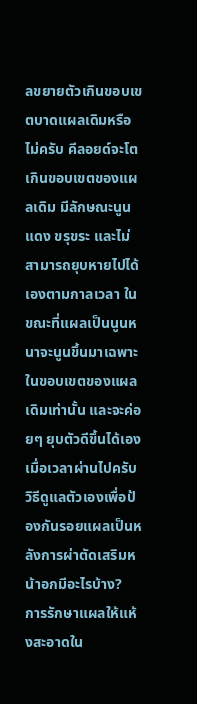ลขยายตัวเกินขอบเขตบาดแผลเดิมหรือไม่ครับ คีลอยด์จะโตเกินขอบเขตของแผลเดิม มีลักษณะนูนแดง ขรุขระ และไม่สามารถยุบหายไปได้เองตามกาลเวลา ในขณะที่แผลเป็นนูนหนาจะนูนขึ้นมาเฉพาะในขอบเขตของแผลเดิมเท่านั้น และจะค่อยๆ ยุบตัวดีขึ้นได้เองเมื่อเวลาผ่านไปครับ
วิธีดูแลตัวเองเพื่อป้องกันรอยแผลเป็นหลังการผ่าตัดเสริมหน้าอกมีอะไรบ้าง?
การรักษาแผลให้แห้งสะอาดใน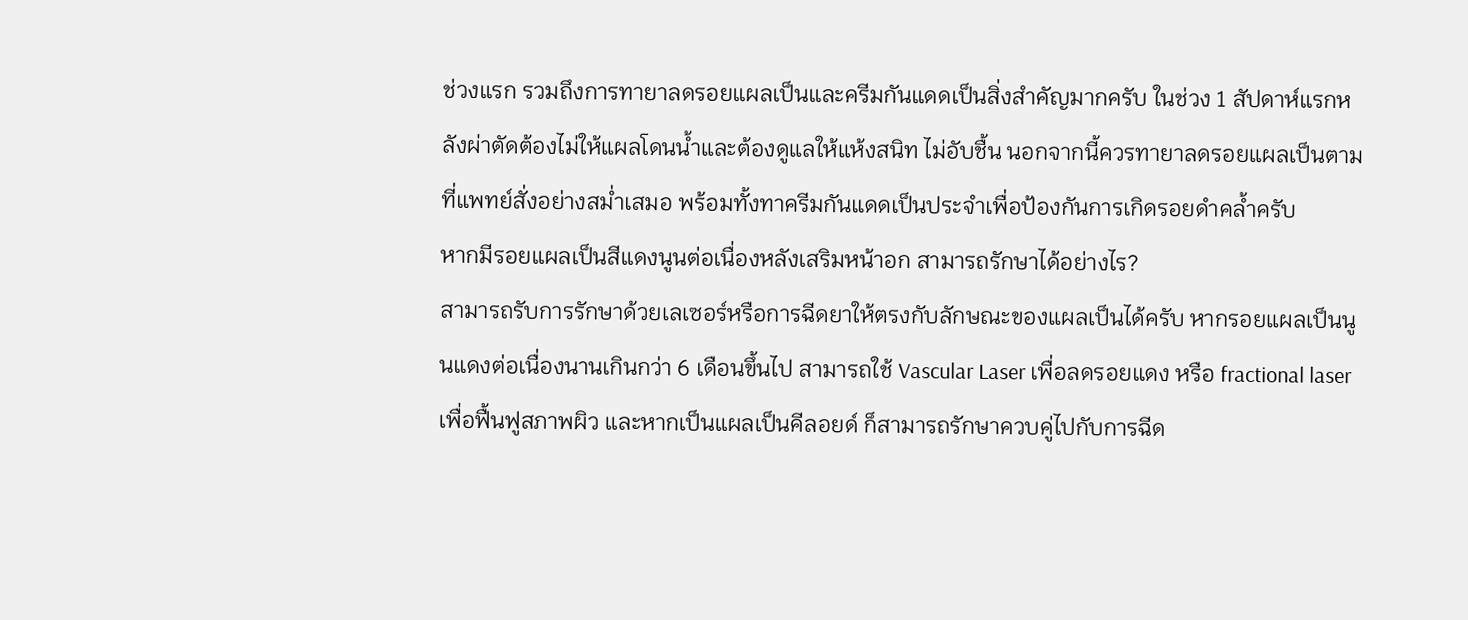ช่วงแรก รวมถึงการทายาลดรอยแผลเป็นและครีมกันแดดเป็นสิ่งสำคัญมากครับ ในช่วง 1 สัปดาห์แรกหลังผ่าตัดต้องไม่ให้แผลโดนน้ำและต้องดูแลให้แห้งสนิท ไม่อับชื้น นอกจากนี้ควรทายาลดรอยแผลเป็นตามที่แพทย์สั่งอย่างสม่ำเสมอ พร้อมทั้งทาครีมกันแดดเป็นประจำเพื่อป้องกันการเกิดรอยดำคล้ำครับ
หากมีรอยแผลเป็นสีแดงนูนต่อเนื่องหลังเสริมหน้าอก สามารถรักษาได้อย่างไร?
สามารถรับการรักษาด้วยเลเซอร์หรือการฉีดยาให้ตรงกับลักษณะของแผลเป็นได้ครับ หากรอยแผลเป็นนูนแดงต่อเนื่องนานเกินกว่า 6 เดือนขึ้นไป สามารถใช้ Vascular Laser เพื่อลดรอยแดง หรือ fractional laser เพื่อฟื้นฟูสภาพผิว และหากเป็นแผลเป็นคีลอยด์ ก็สามารถรักษาควบคู่ไปกับการฉีด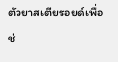ตัวยาสเตียรอยด์เพื่อช่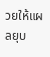วยให้แผลยุบ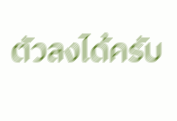ตัวลงได้ครับ